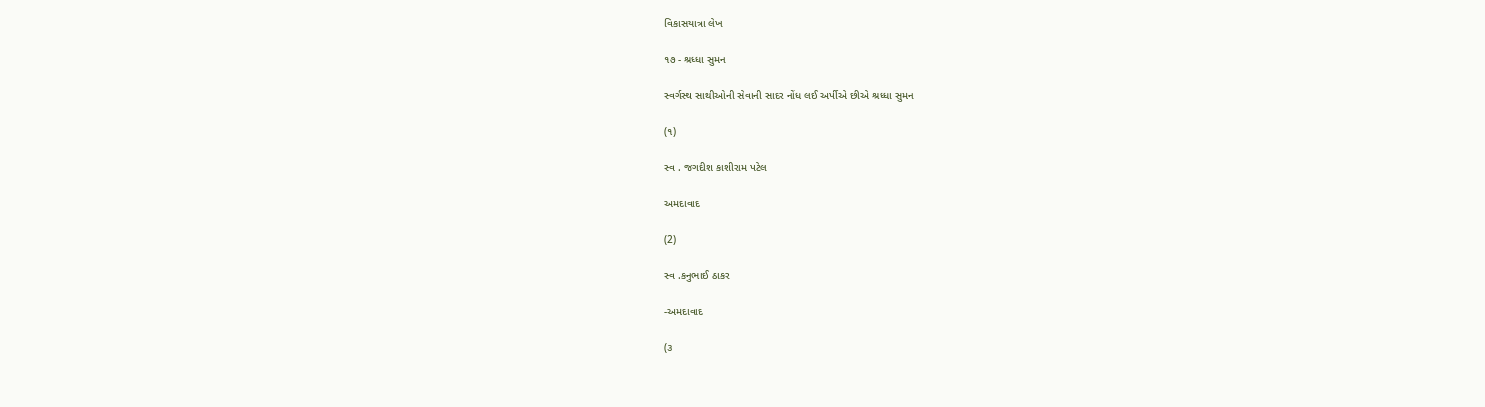વિકાસયાત્રા લેખ

૧૭ - શ્રધ્ધા સુમન

સ્વર્ગસ્થ સાથીઓની સેવાની સાદર નોંધ લઈ અર્પીએ છીએ શ્રધ્ધા સુમન

(૧)

સ્વ . જગદીશ કાશીરામ પટેલ

અમદાવાદ

(2)

સ્વ .કનુભાઈ ઠાકર

-અમદાવાદ

(૩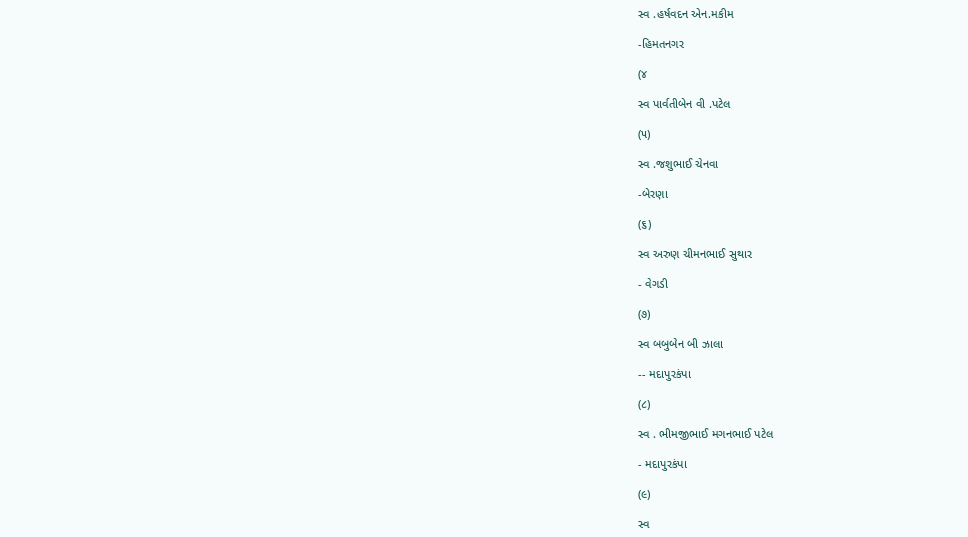સ્વ .હર્ષવદન એન.મકીમ

-હિમતનગર

(૪

સ્વ પાર્વતીબેન વી .પટેલ

(૫)

સ્વ .જશુભાઈ ચેનવા

-બેરણા

(૬)

સ્વ અરુણ ચીમનભાઈ સુથાર

- વેગડી

(૭)

સ્વ બબુબેન બી ઝાલા

-- મદાપુરકંપા

(૮)

સ્વ . ભીમજીભાઈ મગનભાઈ પટેલ

- મદાપુરકંપા

(૯)

સ્વ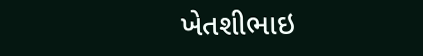ખેતશીભાઇ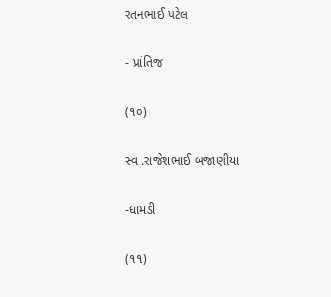રતનભાઈ પટેલ

- પ્રાંતિજ

(૧૦)

સ્વ .રાજેશભાઈ બજાણીયા

-ધામડી

(૧૧)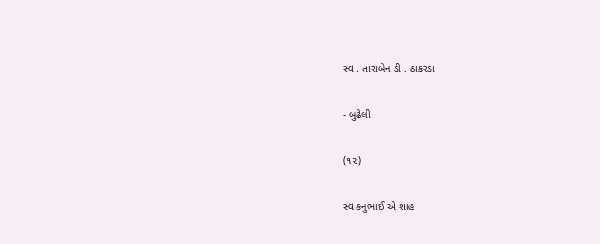સ્વ . તારાબેન ડી . ઠાકરડા

- બુઢેલી

(૧૨)

સ્વ કનુભાઈ એ શાહ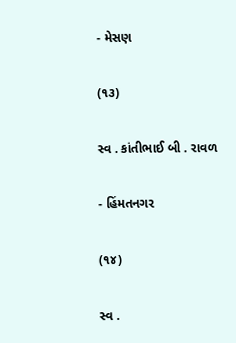- મેસણ

(૧૩)

સ્વ . કાંતીભાઈ બી . રાવળ

- હિંમતનગર

(૧૪)

સ્વ .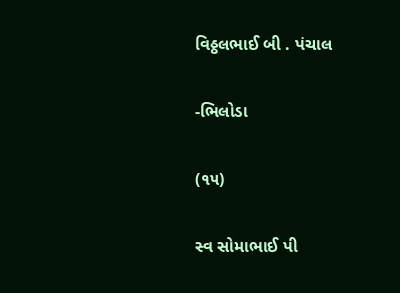વિઠ્ઠલભાઈ બી . પંચાલ

-ભિલોડા

(૧૫)

સ્વ સોમાભાઈ પી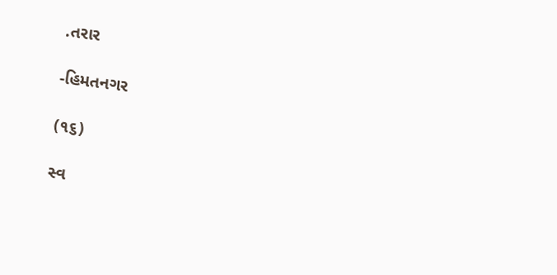.તરાર

-હિમતનગર

(૧૬)

સ્વ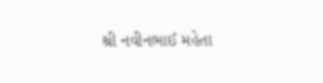શ્રી નવીનભાઈ મહેતા